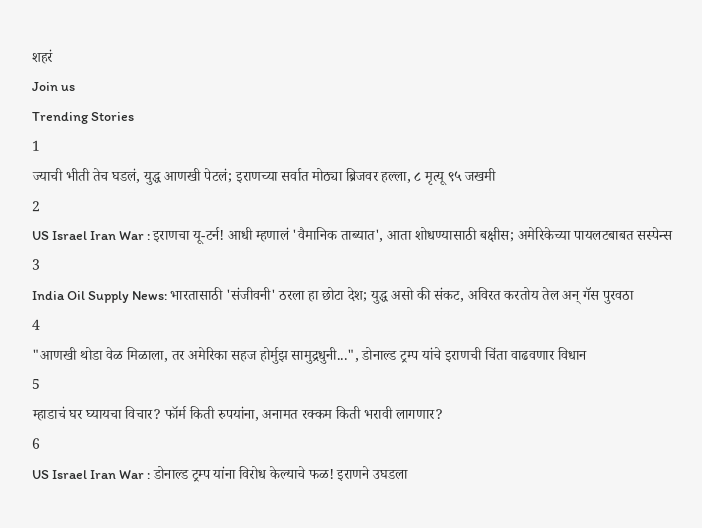शहरं
Join us
Trending Stories
1
ज्याची भीती तेच घडलं, युद्ध आणखी पेटलं; इराणच्या सर्वात मोठ्या ब्रिजवर हल्ला, ८ मृत्यू ९५ जखमी
2
US Israel Iran War : इराणचा यू-टर्न! आधी म्हणालं 'वैमानिक ताब्यात', आता शोधण्यासाठी बक्षीस; अमेरिकेच्या पायलटबाबत सस्पेन्स
3
India Oil Supply News: भारतासाठी 'संजीवनी' ठरला हा छोटा देश; युद्ध असो की संकट, अविरत करतोय तेल अन् गॅस पुरवठा
4
"आणखी थोडा वेळ मिळाला, तर अमेरिका सहज होर्मुझ सामुद्रधुनी...", डोनाल्ड ट्रम्प यांचे इराणची चिंता वाढवणार विधान
5
म्हाडाचं घर घ्यायचा विचार? फॉर्म किती रुपयांना, अनामत रक्कम किती भरावी लागणार?
6
US Israel Iran War : डोनाल्ड ट्रम्प यांना विरोध केल्याचे फळ! इराणने उघडला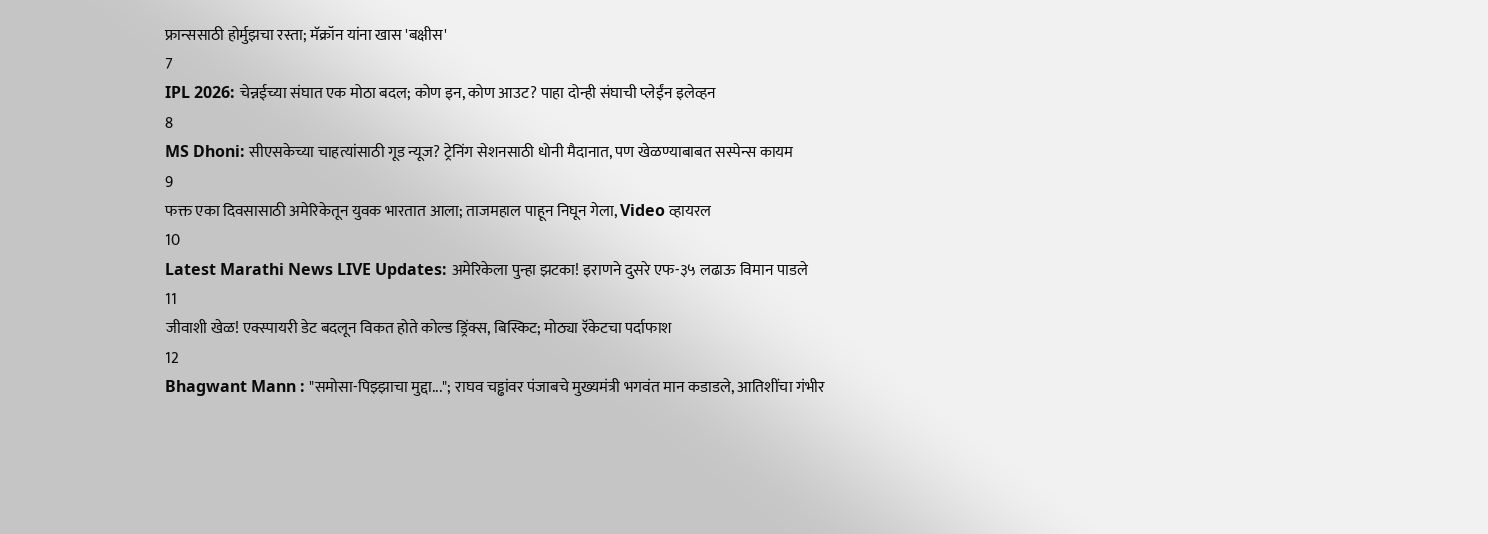फ्रान्ससाठी होर्मुझचा रस्ता; मॅक्रॉन यांना खास 'बक्षीस'
7
IPL 2026: चेन्नईच्या संघात एक मोठा बदल; कोण इन, कोण आउट? पाहा दोन्ही संघाची प्लेईंन इलेव्हन
8
MS Dhoni: सीएसकेच्या चाहत्यांसाठी गूड न्यूज? ट्रेनिंग सेशनसाठी धोनी मैदानात, पण खेळण्याबाबत सस्पेन्स कायम
9
फक्त एका दिवसासाठी अमेरिकेतून युवक भारतात आला; ताजमहाल पाहून निघून गेला, Video व्हायरल
10
Latest Marathi News LIVE Updates: अमेरिकेला पुन्हा झटका! इराणने दुसरे एफ-३५ लढाऊ विमान पाडले
11
जीवाशी खेळ! एक्स्पायरी डेट बदलून विकत होते कोल्ड ड्रिंक्स, बिस्किट; मोठ्या रॅकेटचा पर्दाफाश
12
Bhagwant Mann : "समोसा-पिझ्झाचा मुद्दा..."; राघव चड्ढांवर पंजाबचे मुख्यमंत्री भगवंत मान कडाडले, आतिशींचा गंभीर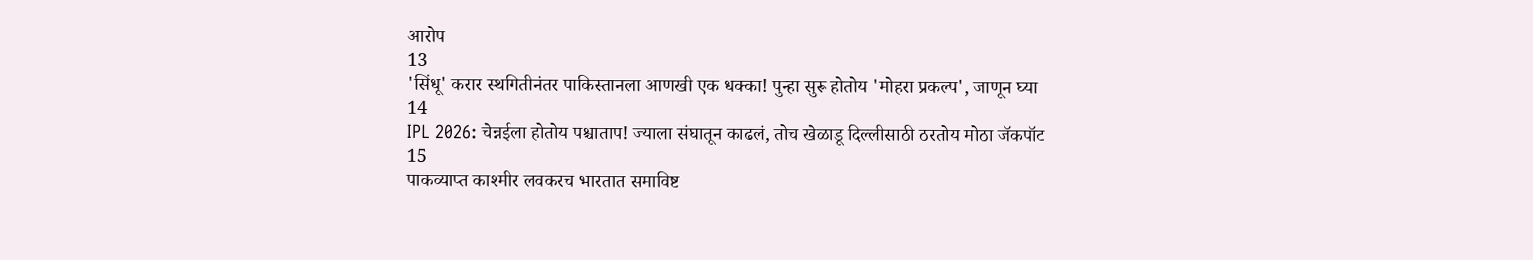आरोप
13
'सिंधू' करार स्थगितीनंतर पाकिस्तानला आणखी एक धक्का! पुन्हा सुरू होतोय 'मोहरा प्रकल्प', जाणून घ्या
14
IPL 2026: चेन्नईला होतोय पश्चाताप! ज्याला संघातून काढलं, तोच खेळाडू दिल्लीसाठी ठरतोय मोठा जॅकपॉट
15
पाकव्याप्त काश्मीर लवकरच भारतात समाविष्ट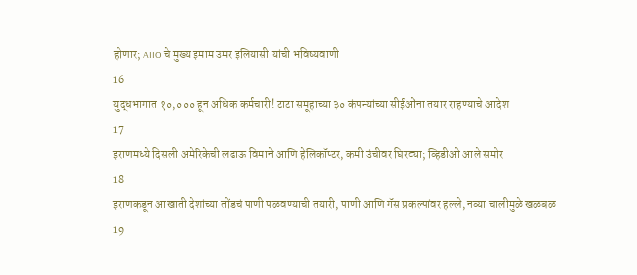होणार; AIIO चे मुख्य इमाम उमर इलियासी यांची भविष्यवाणी
16
युद्धभागात १०,००० हून अधिक कर्मचारी! टाटा समूहाच्या ३० कंपन्यांच्या सीईओंना तयार राहण्याचे आदेश
17
इराणमध्ये दिसली अमेरिकेची लढाऊ विमाने आणि हेलिकॉप्टर, कमी उंचीवर घिरट्या; व्हिडीओ आले समोर
18
इराणकडून आखाती देशांच्या तोंडचं पाणी पळवण्याची तयारी, पाणी आणि गॅस प्रकल्पांवर हल्ले, नव्या चालीमुळे खळबळ
19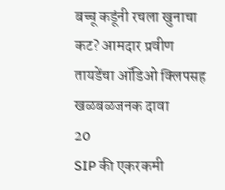बच्चू कडूंनी रचला खुनाचा कट? आमदार प्रवीण तायडेंचा ऑडिओ क्लिपसह खळबळजनक दावा
20
SIP की एकरकमी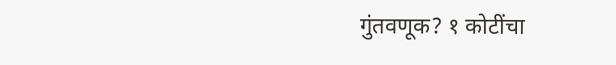गुंतवणूक? १ कोटींचा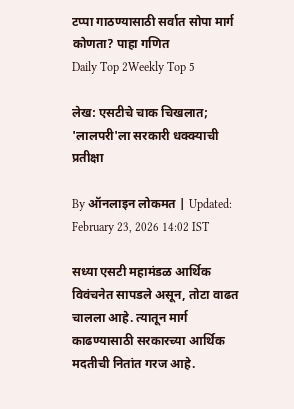टप्पा गाठण्यासाठी सर्वात सोपा मार्ग कोणता? पाहा गणित
Daily Top 2Weekly Top 5

लेख: एसटीचे चाक चिखलात; 'लालपरी'ला सरकारी धक्क्याची प्रतीक्षा

By ऑनलाइन लोकमत | Updated: February 23, 2026 14:02 IST

सध्या एसटी महामंडळ आर्थिक विवंचनेत सापडले असून, तोटा वाढत चालला आहे. त्यातून मार्ग काढण्यासाठी सरकारच्या आर्थिक मदतीची नितांत गरज आहे.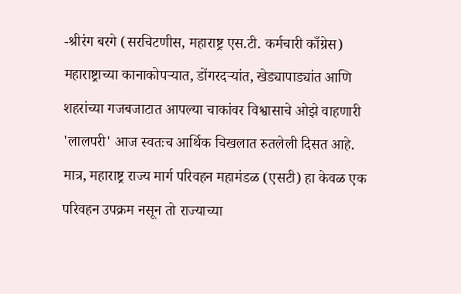-श्रीरंग बरगे (सरचिटणीस, महाराष्ट्र एस.टी. कर्मचारी काँग्रेस) महाराष्ट्राच्या कानाकोपऱ्यात, डोंगरदऱ्यांत, खेड्यापाड्यांत आणि शहरांच्या गजबजाटात आपल्या चाकांवर विश्वासाचे ओझे वाहणारी 'लालपरी' आज स्वतःच आर्थिक चिखलात रुतलेली दिसत आहे. मात्र, महाराष्ट्र राज्य मार्ग परिवहन महामंडळ (एसटी) हा केवळ एक परिवहन उपक्रम नसून तो राज्याच्या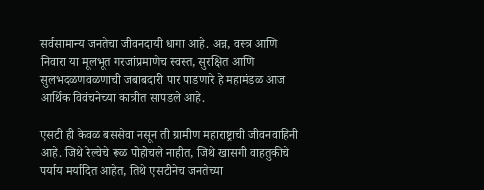सर्वसामान्य जनतेचा जीवनदायी धागा आहे. अन्न, वस्त्र आणि निवारा या मूलभूत गरजांप्रमाणेच स्वस्त, सुरक्षित आणि सुलभदळणवळणाची जबाबदारी पार पाडणारे हे महामंडळ आज आर्थिक विवंचनेच्या कात्रीत सापडले आहे.

एसटी ही केवळ बससेवा नसून ती ग्रामीण महाराष्ट्राची जीवनवाहिनी आहे. जिथे रेल्वेचे रूळ पोहोचले नाहीत, जिथे खासगी वाहतुकीचे पर्याय मर्यादित आहेत, तिथे एसटीनेच जनतेच्या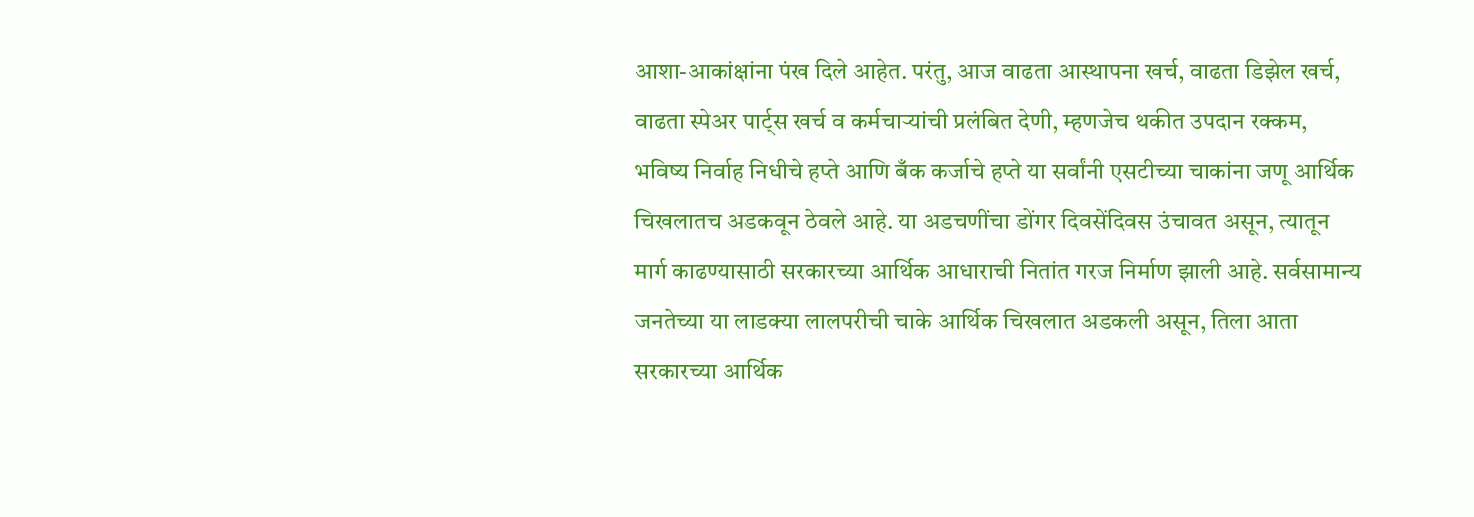आशा-आकांक्षांना पंख दिले आहेत. परंतु, आज वाढता आस्थापना खर्च, वाढता डिझेल खर्च, वाढता स्पेअर पार्ट्स खर्च व कर्मचाऱ्यांची प्रलंबित देणी, म्हणजेच थकीत उपदान रक्कम, भविष्य निर्वाह निधीचे हप्ते आणि बँक कर्जाचे हप्ते या सर्वांनी एसटीच्या चाकांना जणू आर्थिक चिखलातच अडकवून ठेवले आहे. या अडचणींचा डोंगर दिवसेंदिवस उंचावत असून, त्यातून मार्ग काढण्यासाठी सरकारच्या आर्थिक आधाराची नितांत गरज निर्माण झाली आहे. सर्वसामान्य जनतेच्या या लाडक्या लालपरीची चाके आर्थिक चिखलात अडकली असून, तिला आता सरकारच्या आर्थिक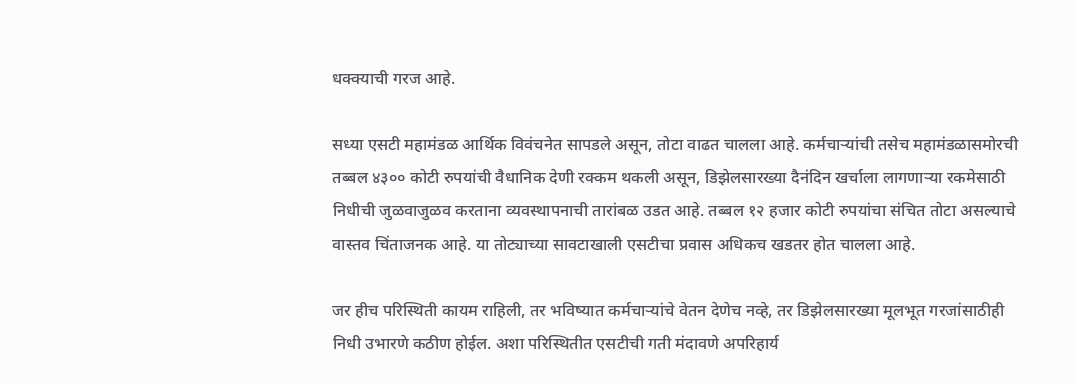धक्क्याची गरज आहे.

सध्या एसटी महामंडळ आर्थिक विवंचनेत सापडले असून, तोटा वाढत चालला आहे. कर्मचाऱ्यांची तसेच महामंडळासमोरची तब्बल ४३०० कोटी रुपयांची वैधानिक देणी रक्कम थकली असून, डिझेलसारख्या दैनंदिन खर्चाला लागणाऱ्या रकमेसाठी निधीची जुळवाजुळव करताना व्यवस्थापनाची तारांबळ उडत आहे. तब्बल १२ हजार कोटी रुपयांचा संचित तोटा असल्याचे वास्तव चिंताजनक आहे. या तोट्याच्या सावटाखाली एसटीचा प्रवास अधिकच खडतर होत चालला आहे.

जर हीच परिस्थिती कायम राहिली, तर भविष्यात कर्मचाऱ्यांचे वेतन देणेच नव्हे, तर डिझेलसारख्या मूलभूत गरजांसाठीही निधी उभारणे कठीण होईल. अशा परिस्थितीत एसटीची गती मंदावणे अपरिहार्य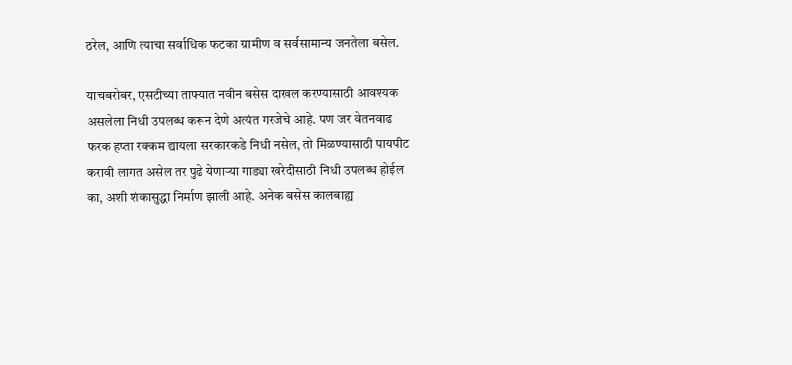ठरेल, आणि त्याचा सर्वाधिक फटका ग्रामीण व सर्वसामान्य जनतेला बसेल.

याचबरोबर, एसटीच्या ताफ्यात नवीन बसेस दाखल करण्यासाठी आवश्यक असलेला निधी उपलब्ध करून देणे अत्यंत गरजेचे आहे. पण जर वेतनवाढ फरक हप्ता रक्कम द्यायला सरकारकडे निधी नसेल, तो मिळण्यासाठी पायपीट करावी लागत असेल तर पुढे येणाऱ्या गाड्या खरेदीसाठी निधी उपलब्ध होईल का, अशी शंकासुद्धा निर्माण झाली आहे. अनेक बसेस कालबाह्य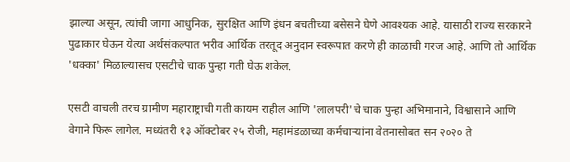झाल्या असून, त्यांची जागा आधुनिक, सुरक्षित आणि इंधन बचतीच्या बसेसने घेणे आवश्यक आहे. यासाठी राज्य सरकारने पुढाकार घेऊन येत्या अर्थसंकल्पात भरीव आर्थिक तरतूद अनुदान स्वरूपात करणे ही काळाची गरज आहे. आणि तो आर्थिक 'धक्का' मिळाल्यासच एसटीचे चाक पुन्हा गती घेऊ शकेल.

एसटी वाचली तरच ग्रामीण महाराष्ट्राची गती कायम राहील आणि 'लालपरी'चे चाक पुन्हा अभिमानाने, विश्वासाने आणि वेगाने फिरू लागेल. मध्यंतरी १३ ऑक्टोबर २५ रोजी, महामंडळाच्या कर्मचाऱ्यांना वेतनासोबत सन २०२० ते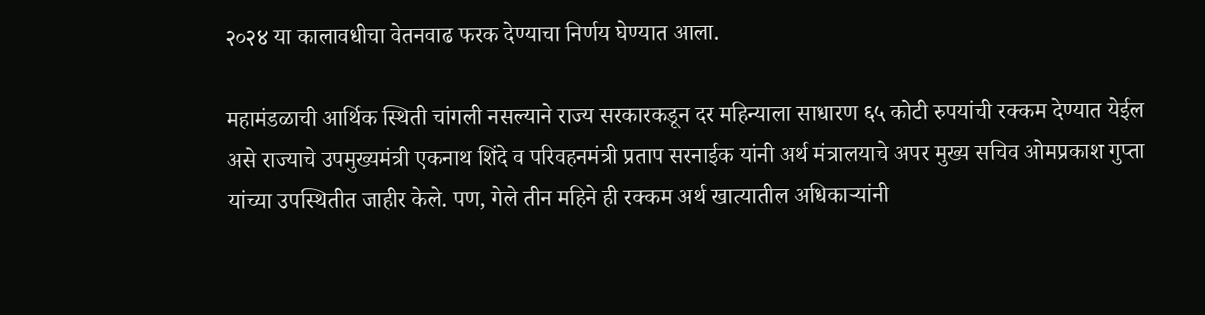२०२४ या कालावधीचा वेतनवाढ फरक देण्याचा निर्णय घेण्यात आला.

महामंडळाची आर्थिक स्थिती चांगली नसल्याने राज्य सरकारकडून दर महिन्याला साधारण ६५ कोटी रुपयांची रक्कम देण्यात येईल असे राज्याचे उपमुख्यमंत्री एकनाथ शिंदे व परिवहनमंत्री प्रताप सरनाईक यांनी अर्थ मंत्रालयाचे अपर मुख्य सचिव ओमप्रकाश गुप्ता यांच्या उपस्थितीत जाहीर केले. पण, गेले तीन महिने ही रक्कम अर्थ खात्यातील अधिकाऱ्यांनी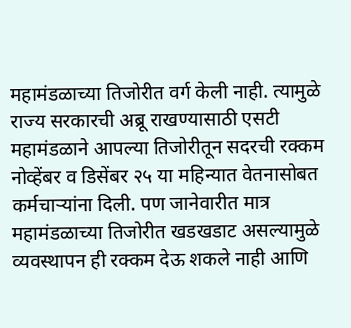महामंडळाच्या तिजोरीत वर्ग केली नाही. त्यामुळे राज्य सरकारची अब्रू राखण्यासाठी एसटी महामंडळाने आपल्या तिजोरीतून सदरची रक्कम नोव्हेंबर व डिसेंबर २५ या महिन्यात वेतनासोबत कर्मचाऱ्यांना दिली. पण जानेवारीत मात्र महामंडळाच्या तिजोरीत खडखडाट असल्यामुळे व्यवस्थापन ही रक्कम देऊ शकले नाही आणि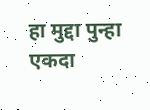हा मुद्दा पुन्हा एकदा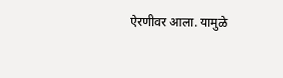ऐरणीवर आला. यामुळे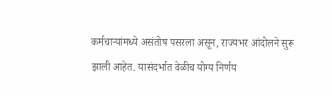कर्मचाऱ्यांमध्ये असंतोष पसरला असून, राज्यभर आंदोलने सुरू झाली आहेत. यासंदर्भात वेळीच योग्य निर्णय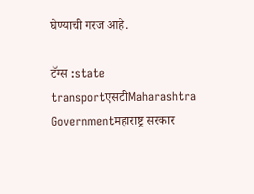घेण्याची गरज आहे.

टॅग्स :state transportएसटीMaharashtra Governmentमहाराष्ट्र सरकार